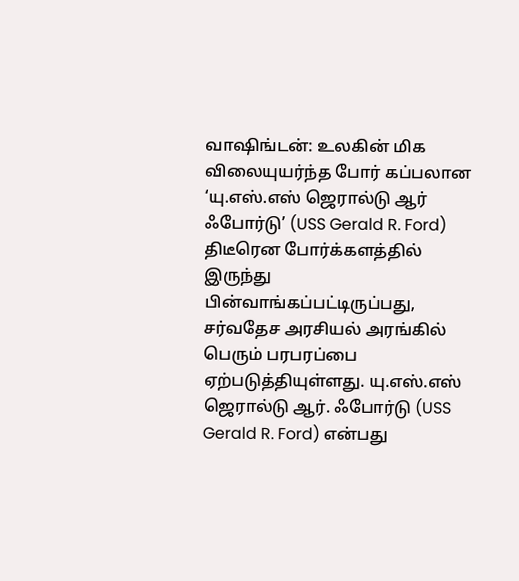வாஷிங்டன்: உலகின் மிக விலையுயர்ந்த போர் கப்பலான ‘யு.எஸ்.எஸ் ஜெரால்டு ஆர் ஃபோர்டு’ (USS Gerald R. Ford) திடீரென போர்க்களத்தில் இருந்து பின்வாங்கப்பட்டிருப்பது,
சர்வதேச அரசியல் அரங்கில் பெரும் பரபரப்பை ஏற்படுத்தியுள்ளது. யு.எஸ்.எஸ் ஜெரால்டு ஆர். ஃபோர்டு (USS Gerald R. Ford) என்பது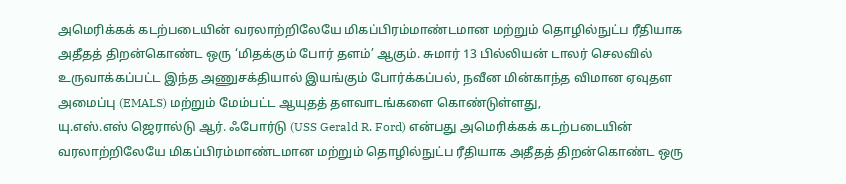அமெரிக்கக் கடற்படையின் வரலாற்றிலேயே மிகப்பிரம்மாண்டமான மற்றும் தொழில்நுட்ப ரீதியாக அதீதத் திறன்கொண்ட ஒரு ‘மிதக்கும் போர் தளம்’ ஆகும். சுமார் 13 பில்லியன் டாலர் செலவில் உருவாக்கப்பட்ட இந்த அணுசக்தியால் இயங்கும் போர்க்கப்பல், நவீன மின்காந்த விமான ஏவுதள அமைப்பு (EMALS) மற்றும் மேம்பட்ட ஆயுதத் தளவாடங்களை கொண்டுள்ளது,
யு.எஸ்.எஸ் ஜெரால்டு ஆர். ஃபோர்டு (USS Gerald R. Ford) என்பது அமெரிக்கக் கடற்படையின் வரலாற்றிலேயே மிகப்பிரம்மாண்டமான மற்றும் தொழில்நுட்ப ரீதியாக அதீதத் திறன்கொண்ட ஒரு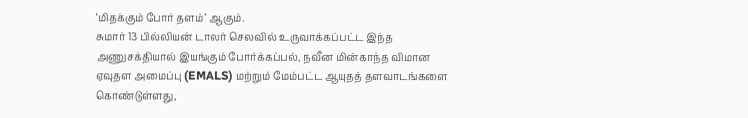‘மிதக்கும் போர் தளம்’ ஆகும்.
சுமார் 13 பில்லியன் டாலர் செலவில் உருவாக்கப்பட்ட இந்த அணுசக்தியால் இயங்கும் போர்க்கப்பல், நவீன மின்காந்த விமான ஏவுதள அமைப்பு (EMALS) மற்றும் மேம்பட்ட ஆயுதத் தளவாடங்களை கொண்டுள்ளது,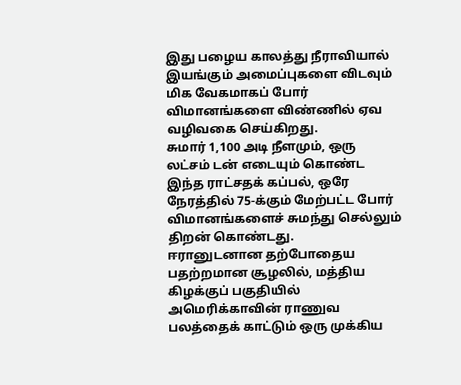இது பழைய காலத்து நீராவியால் இயங்கும் அமைப்புகளை விடவும் மிக வேகமாகப் போர் விமானங்களை விண்ணில் ஏவ வழிவகை செய்கிறது.
சுமார் 1,100 அடி நீளமும், ஒரு லட்சம் டன் எடையும் கொண்ட இந்த ராட்சதக் கப்பல், ஒரே நேரத்தில் 75-க்கும் மேற்பட்ட போர் விமானங்களைச் சுமந்து செல்லும் திறன் கொண்டது.
ஈரானுடனான தற்போதைய பதற்றமான சூழலில், மத்திய கிழக்குப் பகுதியில் அமெரிக்காவின் ராணுவ பலத்தைக் காட்டும் ஒரு முக்கிய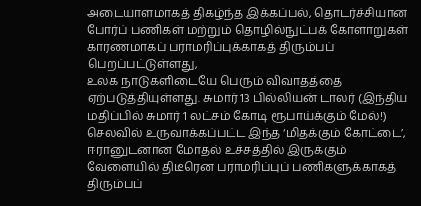அடையாளமாகத் திகழ்ந்த இக்கப்பல், தொடர்ச்சியான போர்ப் பணிகள் மற்றும் தொழில்நுட்பக் கோளாறுகள் காரணமாகப் பராமரிப்புக்காகத் திரும்பப் பெறப்பட்டுள்ளது,
உலக நாடுகளிடையே பெரும் விவாதத்தை ஏற்படுத்தியுள்ளது. சுமார் 13 பில்லியன் டாலர் (இந்திய மதிப்பில் சுமார் 1 லட்சம் கோடி ரூபாய்க்கும் மேல்!) செலவில் உருவாக்கப்பட்ட இந்த ‘மிதக்கும் கோட்டை’, ஈரானுடனான மோதல் உச்சத்தில் இருக்கும் வேளையில் திடீரென பராமரிப்புப் பணிகளுக்காகத் திரும்பப்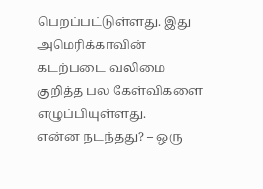பெறப்பட்டுள்ளது. இது அமெரிக்காவின் கடற்படை வலிமை குறித்த பல கேள்விகளை எழுப்பியுள்ளது.
என்ன நடந்தது? – ஒரு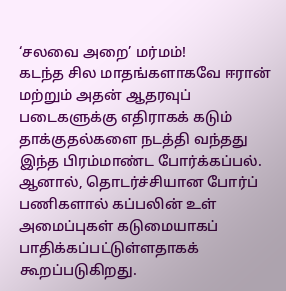‘சலவை அறை’ மர்மம்!
கடந்த சில மாதங்களாகவே ஈரான் மற்றும் அதன் ஆதரவுப் படைகளுக்கு எதிராகக் கடும் தாக்குதல்களை நடத்தி வந்தது இந்த பிரம்மாண்ட போர்க்கப்பல். ஆனால், தொடர்ச்சியான போர்ப் பணிகளால் கப்பலின் உள் அமைப்புகள் கடுமையாகப் பாதிக்கப்பட்டுள்ளதாகக் கூறப்படுகிறது.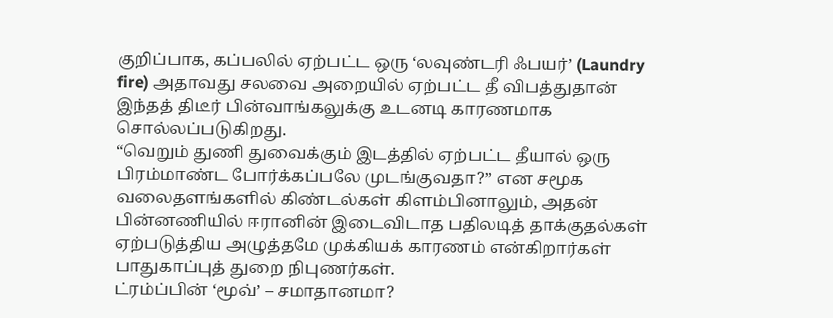குறிப்பாக, கப்பலில் ஏற்பட்ட ஒரு ‘லவுண்டரி ஃபயர்’ (Laundry fire) அதாவது சலவை அறையில் ஏற்பட்ட தீ விபத்துதான் இந்தத் திடீர் பின்வாங்கலுக்கு உடனடி காரணமாக சொல்லப்படுகிறது.
“வெறும் துணி துவைக்கும் இடத்தில் ஏற்பட்ட தீயால் ஒரு பிரம்மாண்ட போர்க்கப்பலே முடங்குவதா?” என சமூக வலைதளங்களில் கிண்டல்கள் கிளம்பினாலும், அதன் பின்னணியில் ஈரானின் இடைவிடாத பதிலடித் தாக்குதல்கள் ஏற்படுத்திய அழுத்தமே முக்கியக் காரணம் என்கிறார்கள் பாதுகாப்புத் துறை நிபுணர்கள்.
ட்ரம்ப்பின் ‘மூவ்’ – சமாதானமா?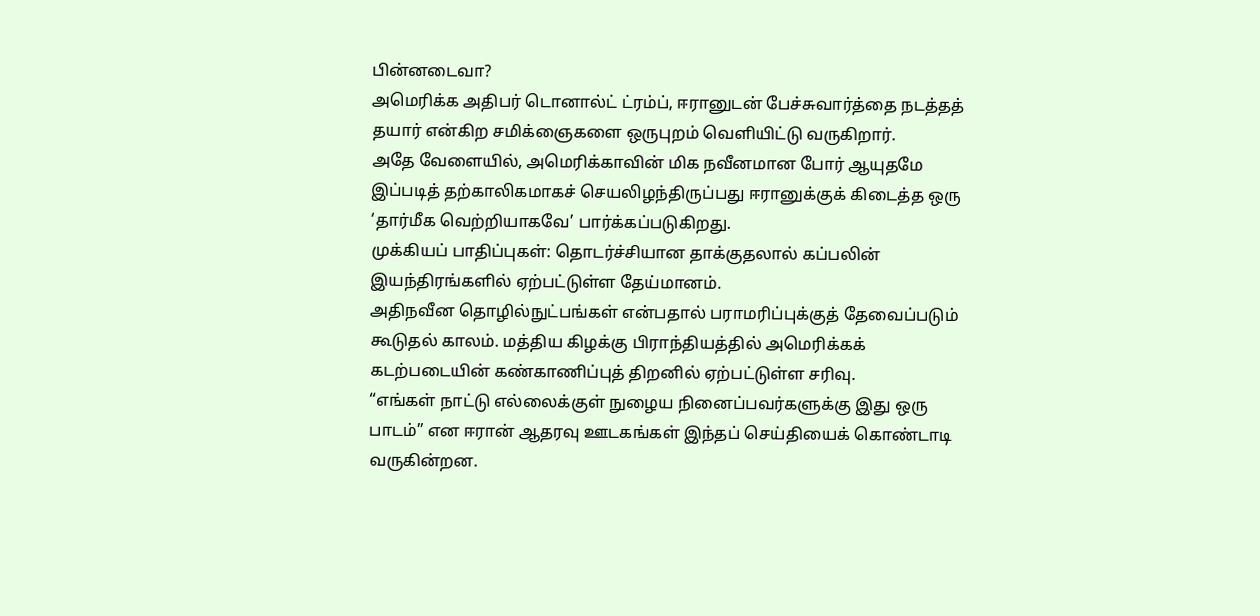பின்னடைவா?
அமெரிக்க அதிபர் டொனால்ட் ட்ரம்ப், ஈரானுடன் பேச்சுவார்த்தை நடத்தத் தயார் என்கிற சமிக்ஞைகளை ஒருபுறம் வெளியிட்டு வருகிறார்.
அதே வேளையில், அமெரிக்காவின் மிக நவீனமான போர் ஆயுதமே இப்படித் தற்காலிகமாகச் செயலிழந்திருப்பது ஈரானுக்குக் கிடைத்த ஒரு ‘தார்மீக வெற்றியாகவே’ பார்க்கப்படுகிறது.
முக்கியப் பாதிப்புகள்: தொடர்ச்சியான தாக்குதலால் கப்பலின் இயந்திரங்களில் ஏற்பட்டுள்ள தேய்மானம்.
அதிநவீன தொழில்நுட்பங்கள் என்பதால் பராமரிப்புக்குத் தேவைப்படும் கூடுதல் காலம். மத்திய கிழக்கு பிராந்தியத்தில் அமெரிக்கக் கடற்படையின் கண்காணிப்புத் திறனில் ஏற்பட்டுள்ள சரிவு.
“எங்கள் நாட்டு எல்லைக்குள் நுழைய நினைப்பவர்களுக்கு இது ஒரு பாடம்” என ஈரான் ஆதரவு ஊடகங்கள் இந்தப் செய்தியைக் கொண்டாடி வருகின்றன.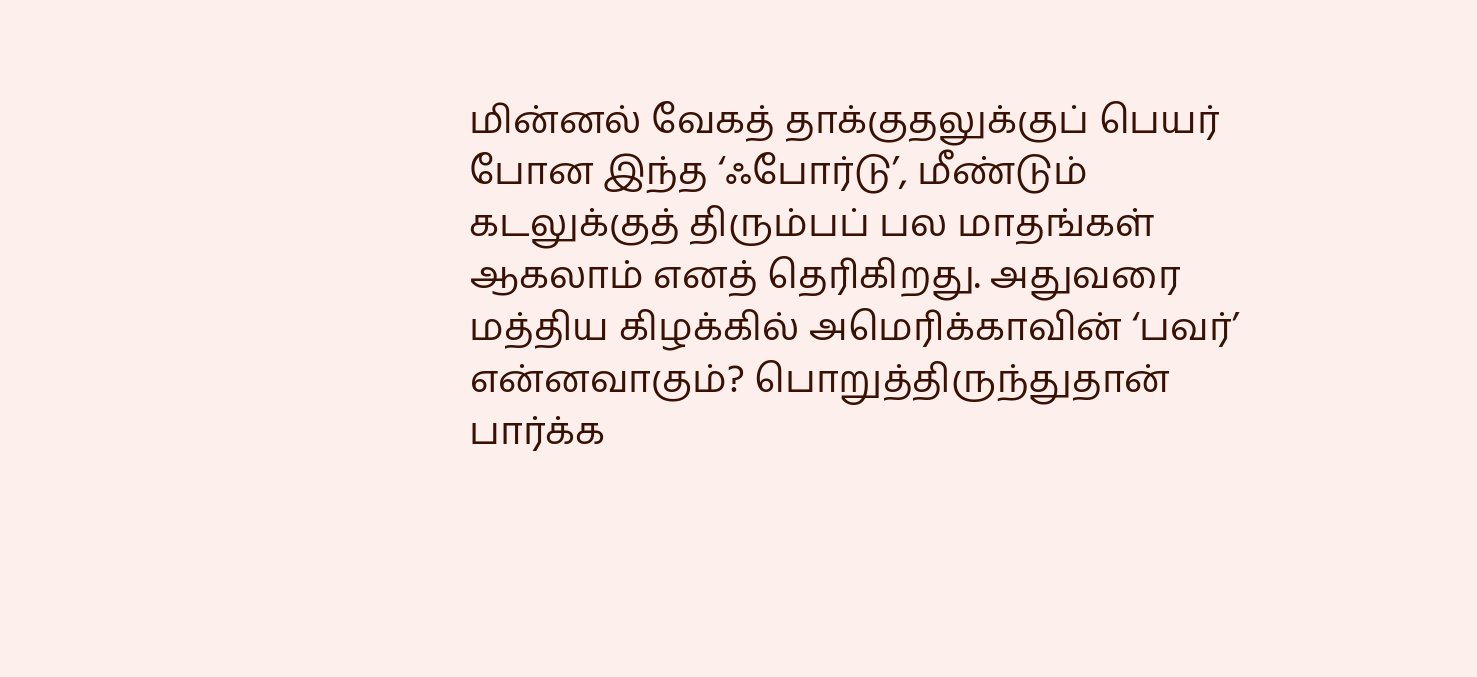மின்னல் வேகத் தாக்குதலுக்குப் பெயர் போன இந்த ‘ஃபோர்டு’, மீண்டும் கடலுக்குத் திரும்பப் பல மாதங்கள் ஆகலாம் எனத் தெரிகிறது. அதுவரை மத்திய கிழக்கில் அமெரிக்காவின் ‘பவர்’ என்னவாகும்? பொறுத்திருந்துதான் பார்க்க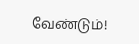வேண்டும்!